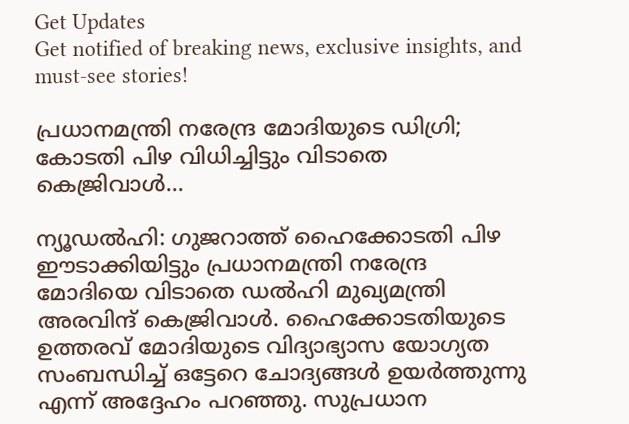Get Updates
Get notified of breaking news, exclusive insights, and must-see stories!

പ്രധാനമന്ത്രി നരേന്ദ്ര മോദിയുടെ ഡിഗ്രി; കോടതി പിഴ വിധിച്ചിട്ടും വിടാതെ കെജ്രിവാള്‍...

ന്യൂഡല്‍ഹി: ഗുജറാത്ത് ഹൈക്കോടതി പിഴ ഈടാക്കിയിട്ടും പ്രധാനമന്ത്രി നരേന്ദ്ര മോദിയെ വിടാതെ ഡല്‍ഹി മുഖ്യമന്ത്രി അരവിന്ദ് കെജ്രിവാള്‍. ഹൈക്കോടതിയുടെ ഉത്തരവ് മോദിയുടെ വിദ്യാഭ്യാസ യോഗ്യത സംബന്ധിച്ച് ഒട്ടേറെ ചോദ്യങ്ങള്‍ ഉയര്‍ത്തുന്നു എന്ന് അദ്ദേഹം പറഞ്ഞു. സുപ്രധാന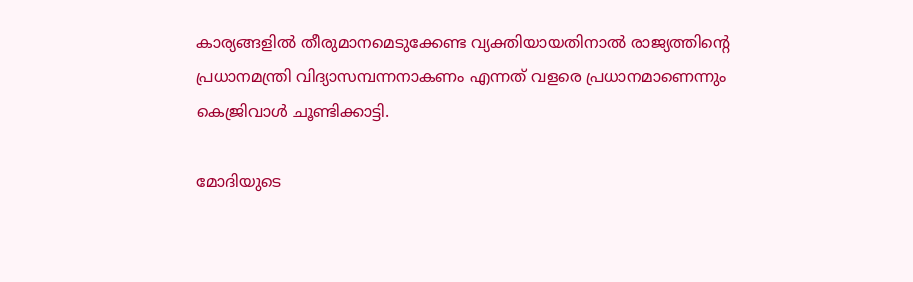കാര്യങ്ങളില്‍ തീരുമാനമെടുക്കേണ്ട വ്യക്തിയായതിനാല്‍ രാജ്യത്തിന്റെ പ്രധാനമന്ത്രി വിദ്യാസമ്പന്നനാകണം എന്നത് വളരെ പ്രധാനമാണെന്നും കെജ്രിവാള്‍ ചൂണ്ടിക്കാട്ടി.

മോദിയുടെ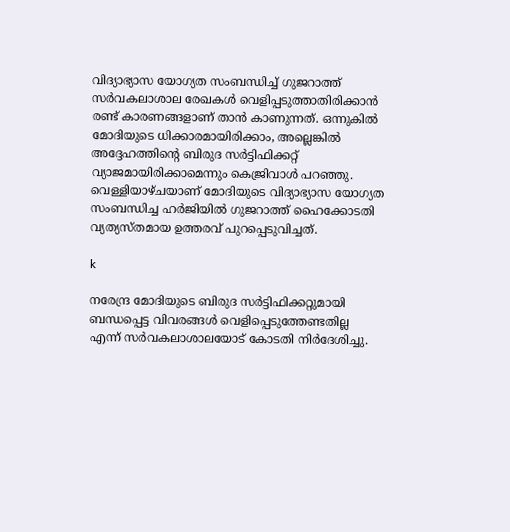വിദ്യാഭ്യാസ യോഗ്യത സംബന്ധിച്ച് ഗുജറാത്ത് സര്‍വകലാശാല രേഖകള്‍ വെളിപ്പടുത്താതിരിക്കാന്‍ രണ്ട് കാരണങ്ങളാണ് താന്‍ കാണുന്നത്. ഒന്നുകില്‍ മോദിയുടെ ധിക്കാരമായിരിക്കാം, അല്ലെങ്കില്‍ അദ്ദേഹത്തിന്റെ ബിരുദ സര്‍ട്ടിഫിക്കറ്റ് വ്യാജമായിരിക്കാമെന്നും കെജ്രിവാള്‍ പറഞ്ഞു. വെള്ളിയാഴ്ചയാണ് മോദിയുടെ വിദ്യാഭ്യാസ യോഗ്യത സംബന്ധിച്ച ഹര്‍ജിയില്‍ ഗുജറാത്ത് ഹൈക്കോടതി വ്യത്യസ്തമായ ഉത്തരവ് പുറപ്പെടുവിച്ചത്.

k

നരേന്ദ്ര മോദിയുടെ ബിരുദ സര്‍ട്ടിഫിക്കറ്റുമായി ബന്ധപ്പെട്ട വിവരങ്ങള്‍ വെളിപ്പെടുത്തേണ്ടതില്ല എന്ന് സര്‍വകലാശാലയോട് കോടതി നിര്‍ദേശിച്ചു.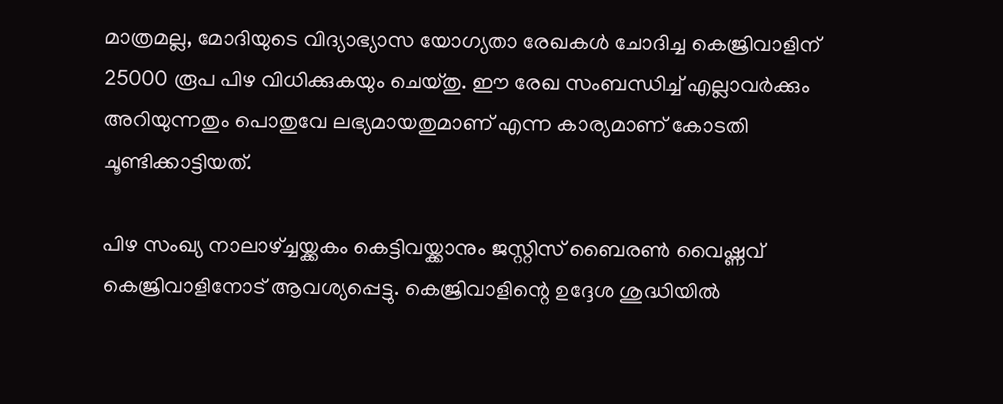മാത്രമല്ല, മോദിയുടെ വിദ്യാഭ്യാസ യോഗ്യതാ രേഖകള്‍ ചോദിച്ച കെജ്രിവാളിന് 25000 രൂപ പിഴ വിധിക്കുകയും ചെയ്തു. ഈ രേഖ സംബന്ധിച്ച് എല്ലാവര്‍ക്കും അറിയുന്നതും പൊതുവേ ലഭ്യമായതുമാണ് എന്ന കാര്യമാണ് കോടതി ചൂണ്ടിക്കാട്ടിയത്.

പിഴ സംഖ്യ നാലാഴ്ച്ചയ്ക്കകം കെട്ടിവയ്ക്കാനും ജസ്റ്റിസ് ബൈരണ്‍ വൈഷ്ണവ് കെജ്രിവാളിനോട് ആവശ്യപ്പെട്ടു. കെജ്രിവാളിന്റെ ഉദ്ദേശ ശുദ്ധിയില്‍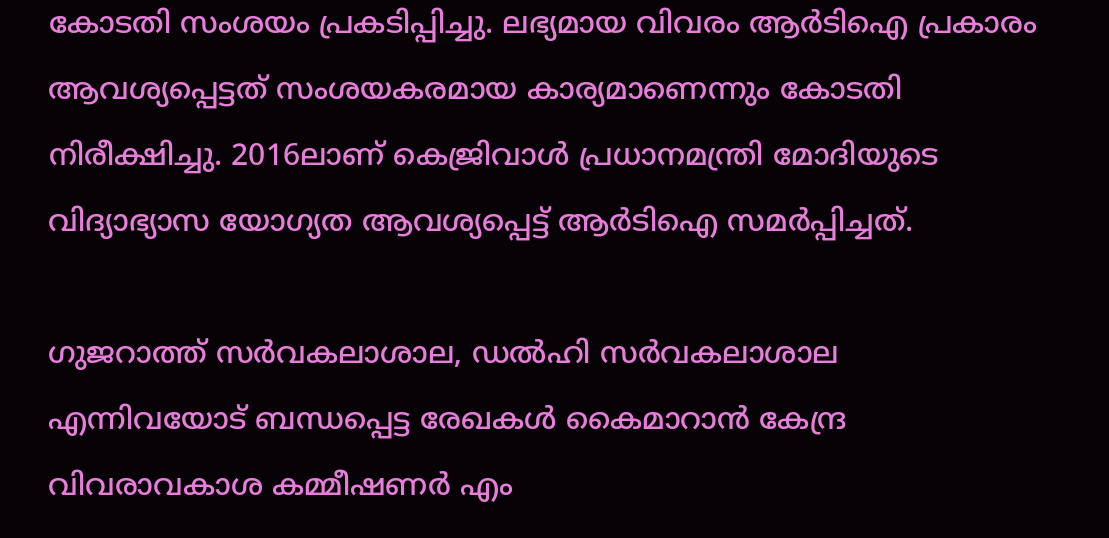കോടതി സംശയം പ്രകടിപ്പിച്ചു. ലഭ്യമായ വിവരം ആര്‍ടിഐ പ്രകാരം ആവശ്യപ്പെട്ടത് സംശയകരമായ കാര്യമാണെന്നും കോടതി നിരീക്ഷിച്ചു. 2016ലാണ് കെജ്രിവാള്‍ പ്രധാനമന്ത്രി മോദിയുടെ വിദ്യാഭ്യാസ യോഗ്യത ആവശ്യപ്പെട്ട് ആര്‍ടിഐ സമര്‍പ്പിച്ചത്.

ഗുജറാത്ത് സര്‍വകലാശാല, ഡല്‍ഹി സര്‍വകലാശാല എന്നിവയോട് ബന്ധപ്പെട്ട രേഖകള്‍ കൈമാറാന്‍ കേന്ദ്ര വിവരാവകാശ കമ്മീഷണര്‍ എം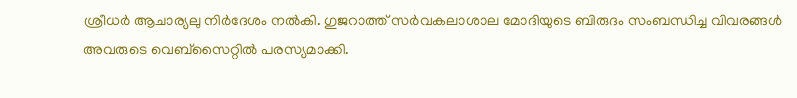ശ്രീധര്‍ ആചാര്യലു നിര്‍ദേശം നല്‍കി. ഗുജറാത്ത് സര്‍വകലാശാല മോദിയുടെ ബിരുദം സംബന്ധിച്ച വിവരങ്ങള്‍ അവരുടെ വെബ്‌സൈറ്റില്‍ പരസ്യമാക്കി.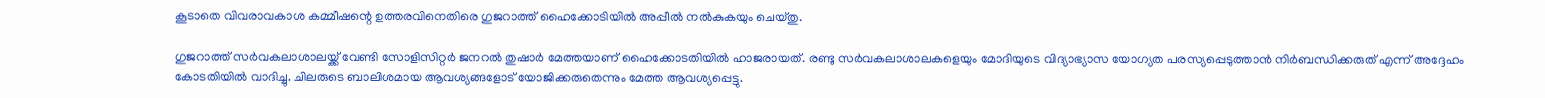കൂടാതെ വിവരാവകാശ കമ്മീഷന്റെ ഉത്തരവിനെതിരെ ഗുജറാത്ത് ഹൈക്കോടിയില്‍ അപ്പീല്‍ നല്‍കുകയും ചെയ്തു.

ഗുജറാത്ത് സര്‍വകലാശാലയ്ക്ക് വേണ്ടി സോളിസിറ്റര്‍ ജനറല്‍ തുഷാര്‍ മേത്തയാണ് ഹൈക്കോടതിയില്‍ ഹാജരായത്. രണ്ടു സര്‍വകലാശാലകളെയും മോദിയുടെ വിദ്യാഭ്യാസ യോഗ്യത പരസ്യപ്പെടുത്താന്‍ നിര്‍ബന്ധിക്കരുത് എന്ന് അദ്ദേഹം കോടതിയില്‍ വാദിച്ചു. ചിലരുടെ ബാലിശമായ ആവശ്യങ്ങളോട് യോജിക്കരുതെന്നും മേത്ത ആവശ്യപ്പെട്ടു.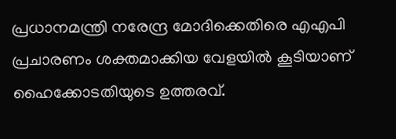പ്രധാനമന്ത്രി നരേന്ദ്ര മോദിക്കെതിരെ എഎപി പ്രചാരണം ശക്തമാക്കിയ വേളയില്‍ കൂടിയാണ് ഹൈക്കോടതിയുടെ ഉത്തരവ്.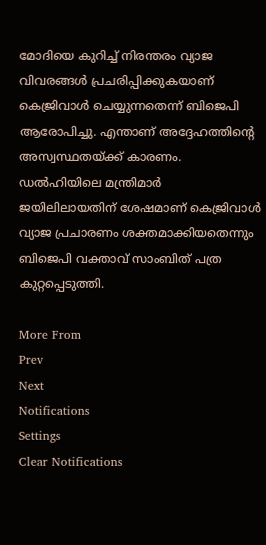മോദിയെ കുറിച്ച് നിരന്തരം വ്യാജ വിവരങ്ങള്‍ പ്രചരിപ്പിക്കുകയാണ് കെജ്രിവാള്‍ ചെയ്യുന്നതെന്ന് ബിജെപി ആരോപിച്ചു. എന്താണ് അദ്ദേഹത്തിന്റെ അസ്വസ്ഥതയ്ക്ക് കാരണം. ഡല്‍ഹിയിലെ മന്ത്രിമാര്‍ ജയിലിലായതിന് ശേഷമാണ് കെജ്രിവാള്‍ വ്യാജ പ്രചാരണം ശക്തമാക്കിയതെന്നും ബിജെപി വക്താവ് സാംബിത് പത്ര കുറ്റപ്പെടുത്തി.

More From
Prev
Next
Notifications
Settings
Clear Notifications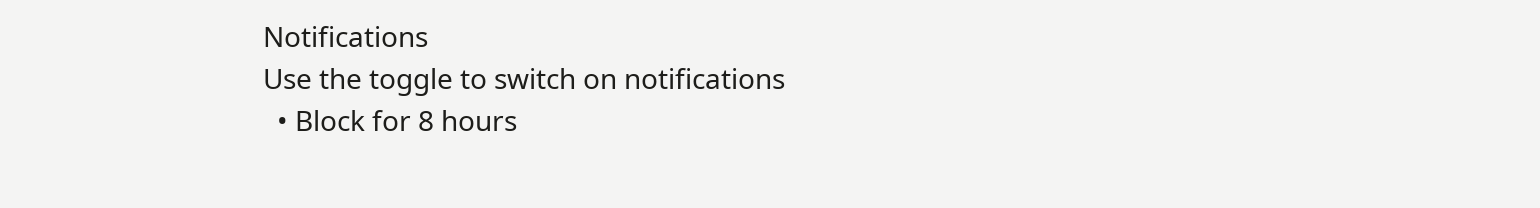Notifications
Use the toggle to switch on notifications
  • Block for 8 hours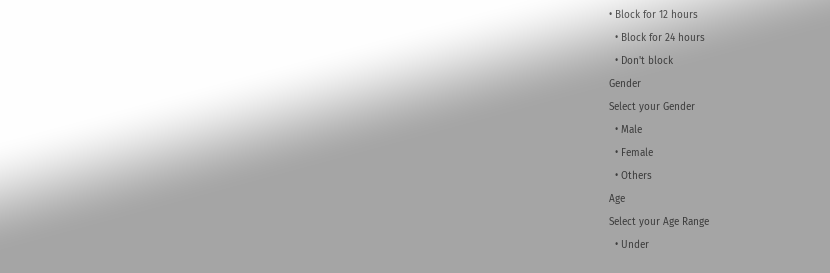• Block for 12 hours
  • Block for 24 hours
  • Don't block
Gender
Select your Gender
  • Male
  • Female
  • Others
Age
Select your Age Range
  • Under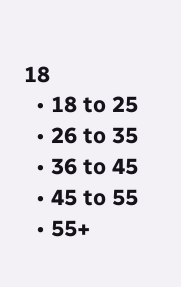18
  • 18 to 25
  • 26 to 35
  • 36 to 45
  • 45 to 55
  • 55+